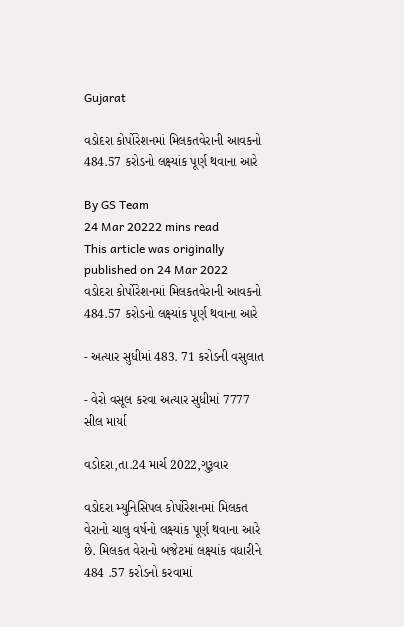Gujarat

વડોદરા કોર્પોરેશનમાં મિલકતવેરાની આવકનો 484.57 કરોડનો લક્ષ્યાંક પૂર્ણ થવાના આરે

By GS Team
24 Mar 20222 mins read
This article was originally published on 24 Mar 2022
વડોદરા કોર્પોરેશનમાં મિલકતવેરાની આવકનો 484.57 કરોડનો લક્ષ્યાંક પૂર્ણ થવાના આરે

- અત્યાર સુધીમાં 483. 71 કરોડની વસુલાત

- વેરો વસૂલ કરવા અત્યાર સુધીમાં 7777 સીલ માર્યા

વડોદરા,તા.24 માર્ચ 2022,ગુરૂવાર

વડોદરા મ્યુનિસિપલ કોર્પોરેશનમાં મિલકત વેરાનો ચાલુ વર્ષનો લક્ષ્યાંક પૂર્ણ થવાના આરે છે. મિલકત વેરાનો બજેટમાં લક્ષ્યાંક વધારીને 484 .57 કરોડનો કરવામાં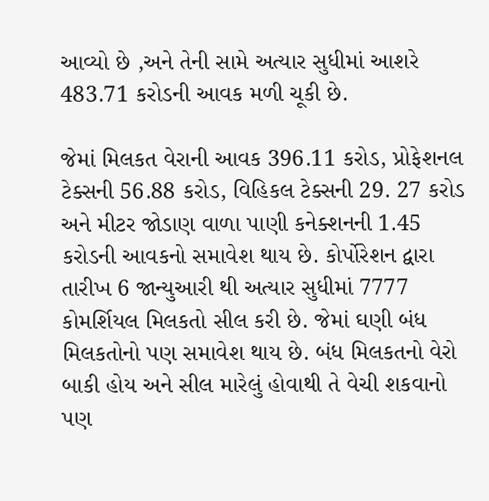આવ્યો છે ,અને તેની સામે અત્યાર સુધીમાં આશરે 483.71 કરોડની આવક મળી ચૂકી છે.

જેમાં મિલકત વેરાની આવક 396.11 કરોડ, પ્રોફેશનલ ટેક્સની 56.88 કરોડ, વિહિકલ ટેક્સની 29. 27 કરોડ અને મીટર જોડાણ વાળા પાણી કનેક્શનની 1.45 કરોડની આવકનો સમાવેશ થાય છે. કોર્પોરેશન દ્વારા તારીખ 6 જાન્યુઆરી થી અત્યાર સુધીમાં 7777 કોમર્શિયલ મિલકતો સીલ કરી છે. જેમાં ઘણી બંધ મિલકતોનો પણ સમાવેશ થાય છે. બંધ મિલકતનો વેરો બાકી હોય અને સીલ મારેલું હોવાથી તે વેચી શકવાનો પણ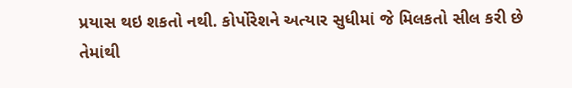પ્રયાસ થઇ શકતો નથી. કોર્પોરેશને અત્યાર સુધીમાં જે મિલકતો સીલ કરી છે તેમાંથી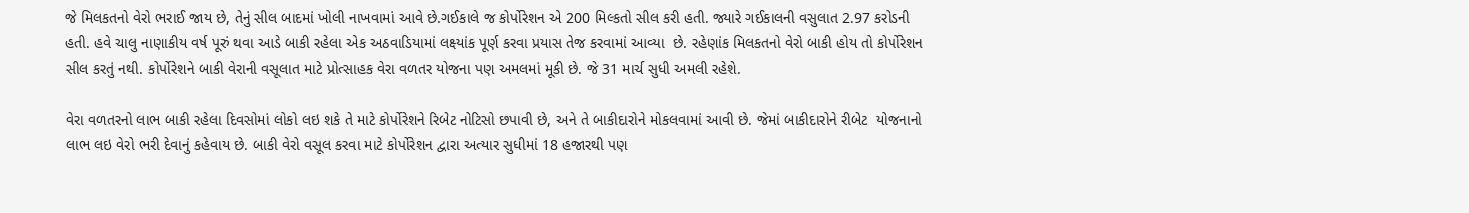જે મિલકતનો વેરો ભરાઈ જાય છે, તેનું સીલ બાદમાં ખોલી નાખવામાં આવે છે.ગઈકાલે જ કોર્પોરેશન એ 200 મિલ્કતો સીલ કરી હતી. જ્યારે ગઈકાલની વસુલાત 2.97 કરોડની હતી. હવે ચાલુ નાણાકીય વર્ષ પૂરું થવા આડે બાકી રહેલા એક અઠવાડિયામાં લક્ષ્યાંક પૂર્ણ કરવા પ્રયાસ તેજ કરવામાં આવ્યા  છે. રહેણાંક મિલકતનો વેરો બાકી હોય તો કોર્પોરેશન સીલ કરતું નથી. કોર્પોરેશને બાકી વેરાની વસૂલાત માટે પ્રોત્સાહક વેરા વળતર યોજના પણ અમલમાં મૂકી છે. જે 31 માર્ચ સુધી અમલી રહેશે.

વેરા વળતરનો લાભ બાકી રહેલા દિવસોમાં લોકો લઇ શકે તે માટે કોર્પોરેશને રિબેટ નોટિસો છપાવી છે, અને તે બાકીદારોને મોકલવામાં આવી છે. જેમાં બાકીદારોને રીબેટ  યોજનાનો લાભ લઇ વેરો ભરી દેવાનું કહેવાય છે. બાકી વેરો વસૂલ કરવા માટે કોર્પોરેશન દ્વારા અત્યાર સુધીમાં 18 હજારથી પણ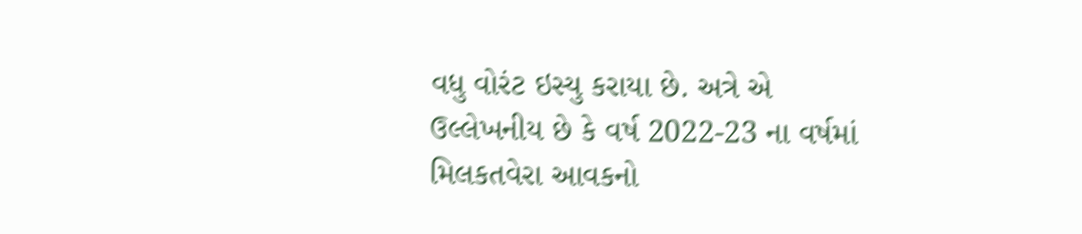વધુ વોરંટ ઇસ્યુ કરાયા છે. અત્રે એ ઉલ્લેખનીય છે કે વર્ષ 2022-23 ના વર્ષમાં મિલકતવેરા આવકનો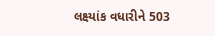લક્ષ્યાંક વધારીને 503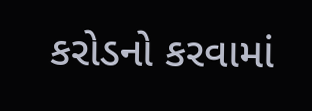કરોડનો કરવામાં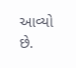આવ્યો છે.